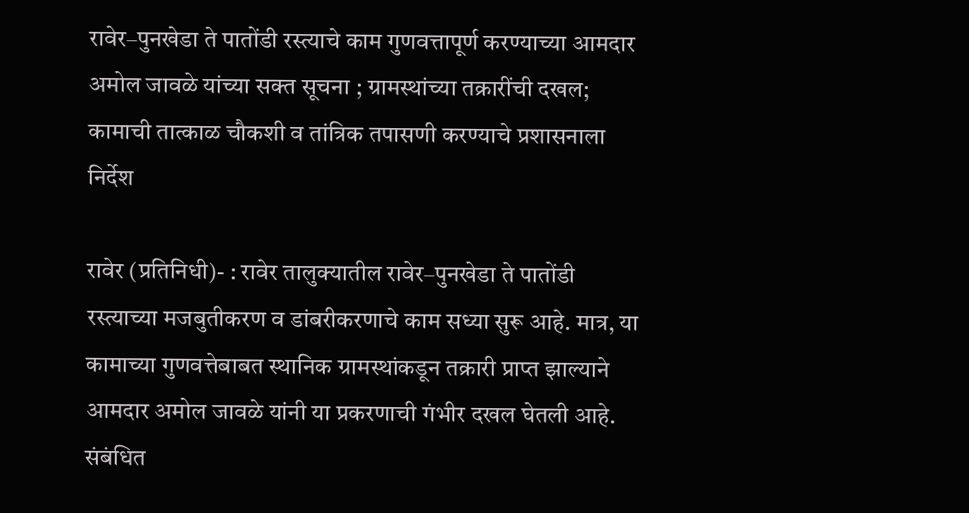रावेर–पुनखेडा ते पातोंडी रस्त्याचे काम गुणवत्तापूर्ण करण्याच्या आमदार अमोल जावळे यांच्या सक्त सूचना ; ग्रामस्थांच्या तक्रारींची दखल; कामाची तात्काळ चौकशी व तांत्रिक तपासणी करण्याचे प्रशासनाला निर्देश

रावेर (प्रतिनिधी)- : रावेर तालुक्यातील रावेर–पुनखेडा ते पातोंडी रस्त्याच्या मजबुतीकरण व डांबरीकरणाचे काम सध्या सुरू आहे. मात्र, या कामाच्या गुणवत्तेबाबत स्थानिक ग्रामस्थांकडून तक्रारी प्राप्त झाल्याने आमदार अमोल जावळे यांनी या प्रकरणाची गंभीर दखल घेतली आहे. संबंधित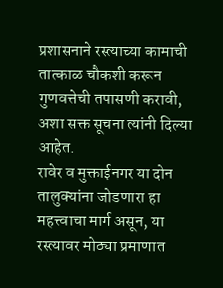प्रशासनाने रस्त्याच्या कामाची तात्काळ चौकशी करून गुणवत्तेची तपासणी करावी, अशा सक्त सूचना त्यांनी दिल्या आहेत.
रावेर व मुक्ताईनगर या दोन तालुक्यांना जोडणारा हा महत्त्वाचा मार्ग असून, या रस्त्यावर मोठ्या प्रमाणात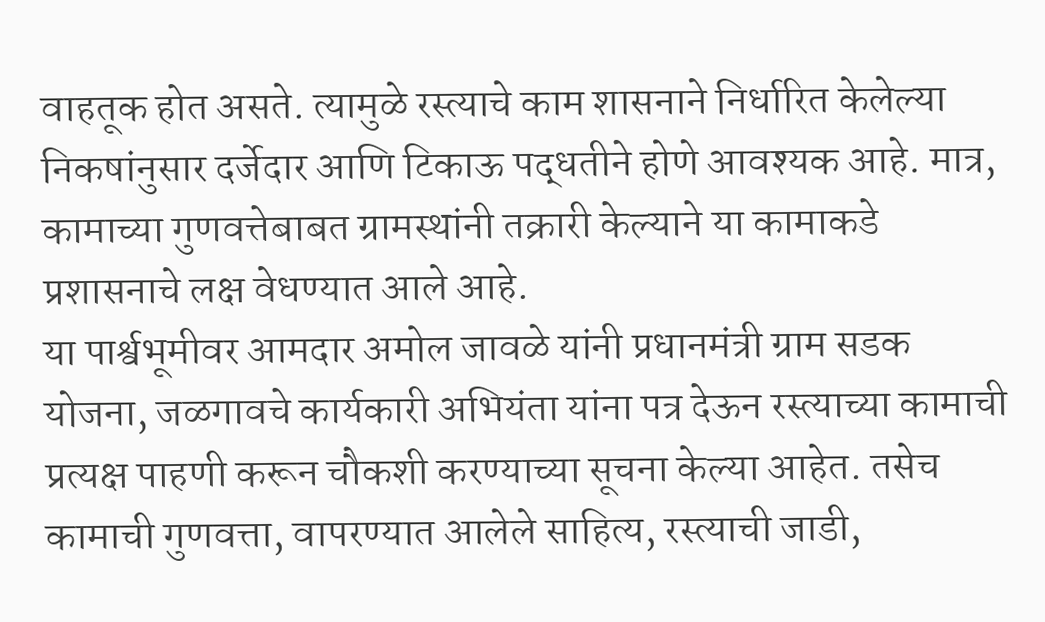वाहतूक होत असते. त्यामुळे रस्त्याचे काम शासनाने निर्धारित केलेल्या निकषांनुसार दर्जेदार आणि टिकाऊ पद्धतीने होणे आवश्यक आहे. मात्र, कामाच्या गुणवत्तेबाबत ग्रामस्थांनी तक्रारी केल्याने या कामाकडे प्रशासनाचे लक्ष वेधण्यात आले आहे.
या पार्श्वभूमीवर आमदार अमोल जावळे यांनी प्रधानमंत्री ग्राम सडक योजना, जळगावचे कार्यकारी अभियंता यांना पत्र देऊन रस्त्याच्या कामाची प्रत्यक्ष पाहणी करून चौकशी करण्याच्या सूचना केल्या आहेत. तसेच कामाची गुणवत्ता, वापरण्यात आलेले साहित्य, रस्त्याची जाडी,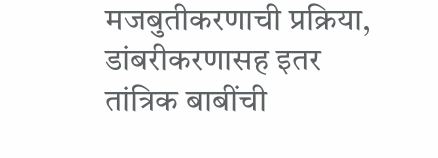मजबुतीकरणाची प्रक्रिया, डांबरीकरणासह इतर तांत्रिक बाबींची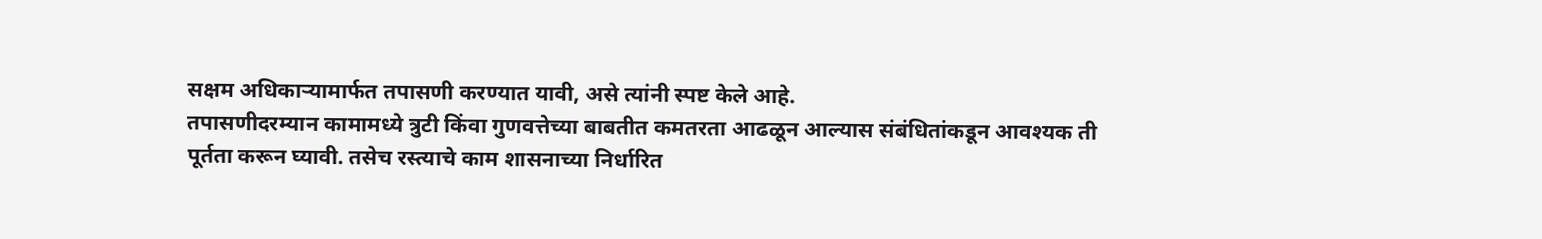सक्षम अधिकाऱ्यामार्फत तपासणी करण्यात यावी, असे त्यांनी स्पष्ट केले आहे.
तपासणीदरम्यान कामामध्ये त्रुटी किंवा गुणवत्तेच्या बाबतीत कमतरता आढळून आल्यास संबंधितांकडून आवश्यक ती पूर्तता करून घ्यावी. तसेच रस्त्याचे काम शासनाच्या निर्धारित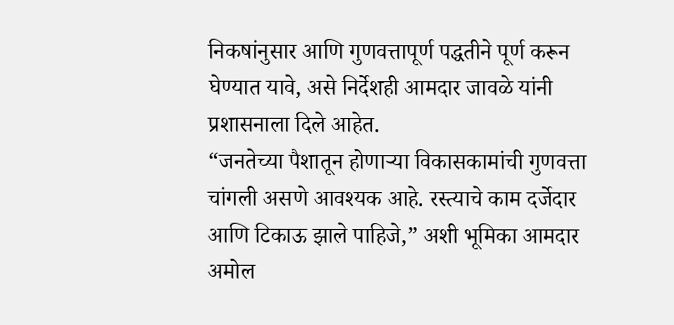निकषांनुसार आणि गुणवत्तापूर्ण पद्धतीने पूर्ण करून घेण्यात यावे, असे निर्देशही आमदार जावळे यांनी प्रशासनाला दिले आहेत.
“जनतेच्या पैशातून होणाऱ्या विकासकामांची गुणवत्ता चांगली असणे आवश्यक आहे. रस्त्याचे काम दर्जेदार आणि टिकाऊ झाले पाहिजे,” अशी भूमिका आमदार अमोल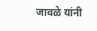जावळे यांनी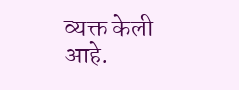व्यक्त केली आहे.